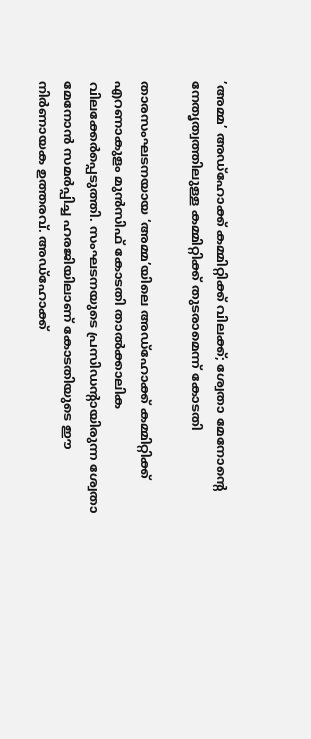’അമ്മ’ അഡ്ഹോക്ക് കമ്മിറ്റിക്ക് വിലക്ക്; ശ്വേതാ മേനോന്റെ നേതൃത്വത്തിലുള്ള കമ്മിറ്റിക്ക് തുടരാമെന്ന് കോടതി

താരസംഘടനയായ ‘അമ്മ’യിലെ അഡ്ഹോക്ക് കമ്മിറ്റിക്ക് എറണാകുളം മുൻസിഫ് കോടതി താൽക്കാലിക വിലക്കേർപ്പെടുത്തി. സംഘടനയുടെ പ്രസിഡന്റായിരുന്ന ശ്വേതാ മേനോൻ സമർപ്പിച്ച ഹരജിയിലാണ് കോടതിയുടെ ഈ നിർണായക ഉത്തരവ്. അഡ്ഹോക്ക്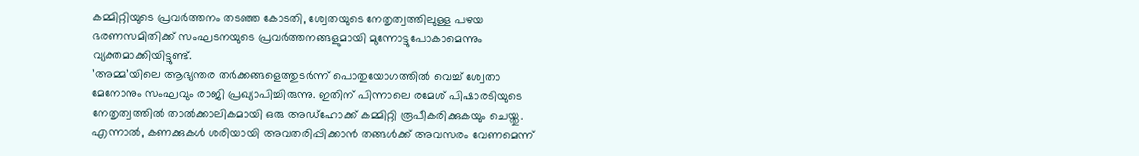കമ്മിറ്റിയുടെ പ്രവർത്തനം തടഞ്ഞ കോടതി, ശ്വേതയുടെ നേതൃത്വത്തിലുള്ള പഴയ ഭരണസമിതിക്ക് സംഘടനയുടെ പ്രവർത്തനങ്ങളുമായി മുന്നോട്ടുപോകാമെന്നും വ്യക്തമാക്കിയിട്ടുണ്ട്.
’അമ്മ’യിലെ ആഭ്യന്തര തർക്കങ്ങളെത്തുടർന്ന് പൊതുയോഗത്തിൽ വെച്ച് ശ്വേതാ മേനോനും സംഘവും രാജി പ്രഖ്യാപിച്ചിരുന്നു. ഇതിന് പിന്നാലെ രമേശ് പിഷാരടിയുടെ നേതൃത്വത്തിൽ താൽക്കാലികമായി ഒരു അഡ്ഹോക്ക് കമ്മിറ്റി രൂപീകരിക്കുകയും ചെയ്തു. എന്നാൽ, കണക്കുകൾ ശരിയായി അവതരിപ്പിക്കാൻ തങ്ങൾക്ക് അവസരം വേണമെന്ന്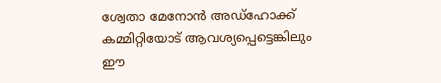ശ്വേതാ മേനോൻ അഡ്ഹോക്ക് കമ്മിറ്റിയോട് ആവശ്യപ്പെട്ടെങ്കിലും ഈ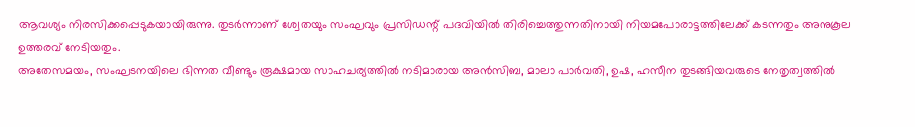ആവശ്യം നിരസിക്കപ്പെടുകയായിരുന്നു. തുടർന്നാണ് ശ്വേതയും സംഘവും പ്രസിഡന്റ് പദവിയിൽ തിരിച്ചെത്തുന്നതിനായി നിയമപോരാട്ടത്തിലേക്ക് കടന്നതും അനുകൂല ഉത്തരവ് നേടിയതും.
അതേസമയം, സംഘടനയിലെ ഭിന്നത വീണ്ടും രൂക്ഷമായ സാഹചര്യത്തിൽ നടിമാരായ അൻസിബ, മാലാ പാർവതി, ഉഷ, ഹസീന തുടങ്ങിയവരുടെ നേതൃത്വത്തിൽ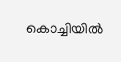കൊച്ചിയിൽ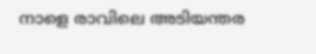നാളെ രാവിലെ അടിയന്തര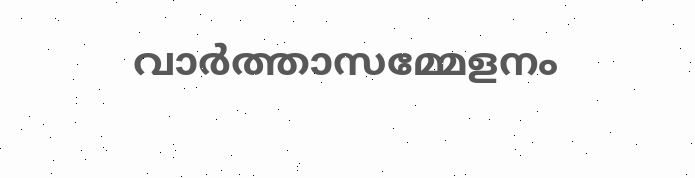വാർത്താസമ്മേളനം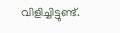വിളിച്ചിട്ടുണ്ട്.